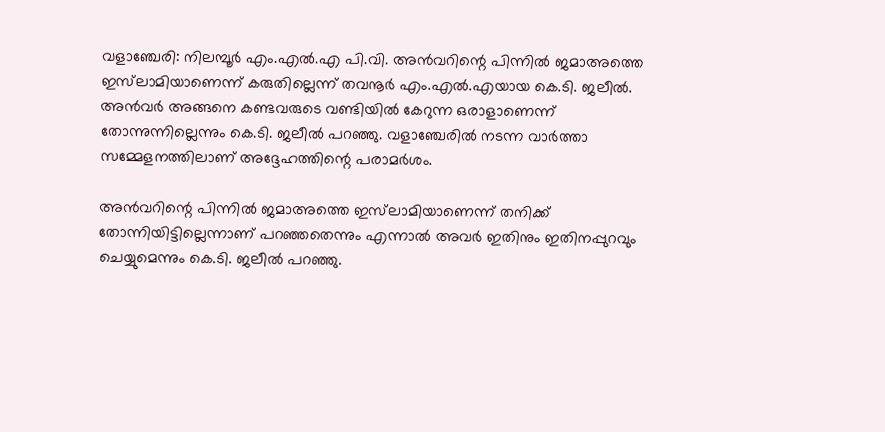വളാഞ്ചേരി: നിലമ്പൂര്‍ എം.എല്‍.എ പി.വി. അന്‍വറിന്റെ പിന്നില്‍ ജമാഅത്തെ ഇസ്‌ലാമിയാണെന്ന് കരുതില്ലെന്ന് തവനൂര്‍ എം.എല്‍.എയായ കെ.ടി. ജലീല്‍. അന്‍വര്‍ അങ്ങനെ കണ്ടവരുടെ വണ്ടിയില്‍ കേറുന്ന ഒരാളാണെന്ന് തോന്നുന്നില്ലെന്നും കെ.ടി. ജലീല്‍ പറഞ്ഞു. വളാഞ്ചേരില്‍ നടന്ന വാര്‍ത്താ സമ്മേളനത്തിലാണ് അദ്ദേഹത്തിന്റെ പരാമര്‍ശം.

അന്‍വറിന്റെ പിന്നില്‍ ജമാഅത്തെ ഇസ്‌ലാമിയാണെന്ന് തനിക്ക് തോന്നിയിട്ടില്ലെന്നാണ് പറഞ്ഞതെന്നും എന്നാല്‍ അവര്‍ ഇതിനും ഇതിനപ്പുറവും ചെയ്യുമെന്നും കെ.ടി. ജലീല്‍ പറഞ്ഞു.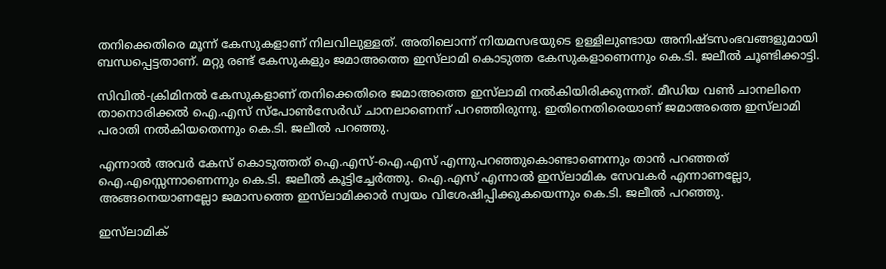തനിക്കെതിരെ മൂന്ന് കേസുകളാണ് നിലവിലുള്ളത്. അതിലൊന്ന് നിയമസഭയുടെ ഉള്ളിലുണ്ടായ അനിഷ്ടസംഭവങ്ങളുമായി ബന്ധപ്പെട്ടതാണ്. മറ്റു രണ്ട് കേസുകളും ജമാഅത്തെ ഇസ്‌ലാമി കൊടുത്ത കേസുകളാണെന്നും കെ.ടി. ജലീല്‍ ചൂണ്ടിക്കാട്ടി.

സിവില്‍-ക്രിമിനല്‍ കേസുകളാണ് തനിക്കെതിരെ ജമാഅത്തെ ഇസ്‌ലാമി നൽകിയിരിക്കുന്നത്. മീഡിയ വണ്‍ ചാനലിനെ താനൊരിക്കല്‍ ഐ.എസ് സ്പോണ്‍സേര്‍ഡ് ചാനലാണെന്ന് പറഞ്ഞിരുന്നു. ഇതിനെതിരെയാണ് ജമാഅത്തെ ഇസ്‌ലാമി പരാതി നല്‍കിയതെന്നും കെ.ടി. ജലീല്‍ പറഞ്ഞു.

എന്നാല്‍ അവര്‍ കേസ് കൊടുത്തത് ഐ.എസ്-ഐ.എസ് എന്നുപറഞ്ഞുകൊണ്ടാണെന്നും താന്‍ പറഞ്ഞത് ഐ.എസ്സെന്നാണെന്നും കെ.ടി. ജലീല്‍ കൂട്ടിച്ചേര്‍ത്തു. ഐ.എസ് എന്നാല്‍ ഇസ്‌ലാമിക സേവകര്‍ എന്നാണല്ലോ, അങ്ങനെയാണല്ലോ ജമാസത്തെ ഇസ്‌ലാമിക്കാര്‍ സ്വയം വിശേഷിപ്പിക്കുകയെന്നും കെ.ടി. ജലീല്‍ പറഞ്ഞു.

ഇസ്‌ലാമിക്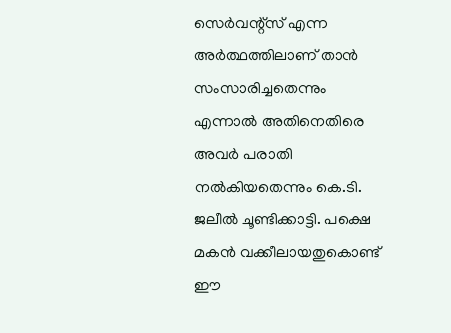സെര്‍വന്റ്‌സ് എന്ന അര്‍ത്ഥത്തിലാണ് താന്‍ സംസാരിച്ചതെന്നും എന്നാല്‍ അതിനെതിരെ അവര്‍ പരാതി നല്‍കിയതെന്നും കെ.ടി. ജലീല്‍ ചൂണ്ടിക്കാട്ടി. പക്ഷെ മകന്‍ വക്കീലായതുകൊണ്ട് ഈ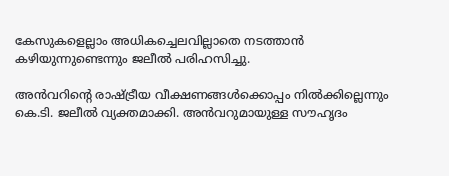കേസുകളെല്ലാം അധികച്ചെലവില്ലാതെ നടത്താന്‍ കഴിയുന്നുണ്ടെന്നും ജലീല്‍ പരിഹസിച്ചു.

അന്‍വറിന്റെ രാഷ്ട്രീയ വീക്ഷണങ്ങള്‍ക്കൊപ്പം നില്‍ക്കില്ലെന്നും കെ.ടി. ജലീല്‍ വ്യക്തമാക്കി. അന്‍വറുമായുള്ള സൗഹൃദം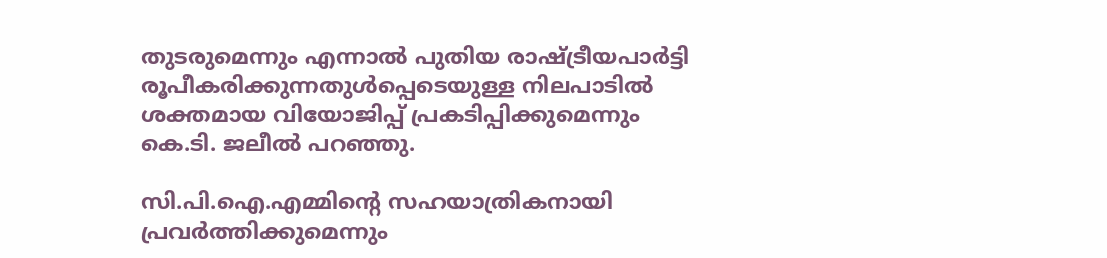തുടരുമെന്നും എന്നാല്‍ പുതിയ രാഷ്ട്രീയപാര്‍ട്ടി രൂപീകരിക്കുന്നതുള്‍പ്പെടെയുള്ള നിലപാടില്‍ ശക്തമായ വിയോജിപ്പ് പ്രകടിപ്പിക്കുമെന്നും കെ.ടി. ജലീല്‍ പറഞ്ഞു.

സി.പി.ഐ.എമ്മിന്റെ സഹയാത്രികനായി പ്രവര്‍ത്തിക്കുമെന്നും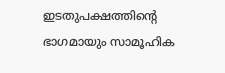ഇടതുപക്ഷത്തിന്റെ ഭാഗമായും സാമൂഹിക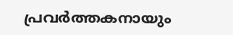പ്രവര്‍ത്തകനായും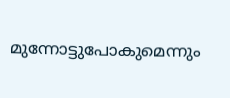മുന്നോട്ടുപോകുമെന്നും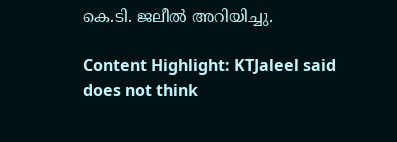കെ.ടി. ജലീല്‍ അറിയിച്ചു.

Content Highlight: KTJaleel said does not think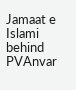Jamaat e Islami behind PVAnvar